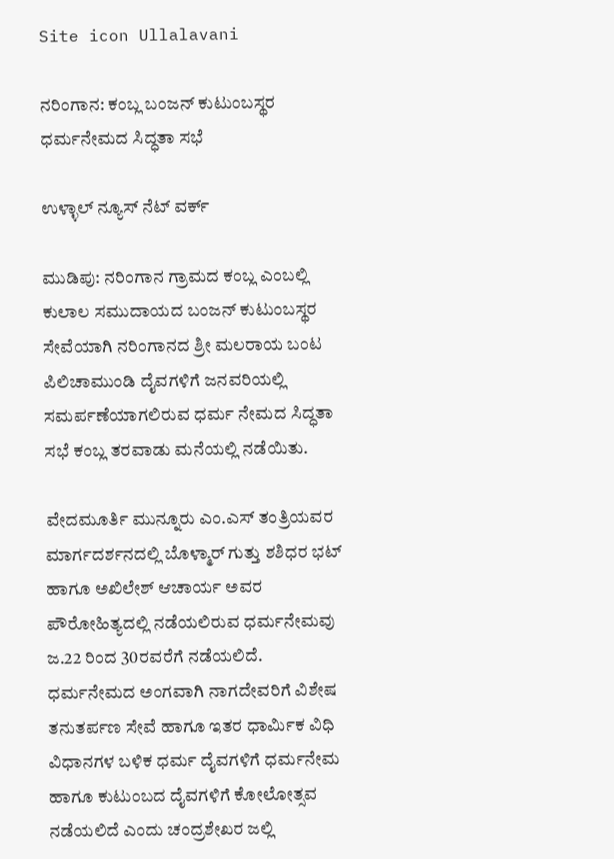Site icon Ullalavani

ನರಿಂಗಾನ: ಕಂಬ್ಲ ಬಂಜನ್ ಕುಟುಂಬಸ್ಥರ ಧರ್ಮನೇಮದ ಸಿದ್ಧತಾ ಸಭೆ

ಉಳ್ಳಾಲ್ ನ್ಯೂಸ್ ನೆಟ್ ವರ್ಕ್

ಮುಡಿಪು: ನರಿಂಗಾನ ಗ್ರಾಮದ ಕಂಬ್ಲ ಎಂಬಲ್ಲಿ ಕುಲಾಲ ಸಮುದಾಯದ ಬಂಜನ್ ಕುಟುಂಬಸ್ಥರ ಸೇವೆಯಾಗಿ ನರಿಂಗಾನದ ಶ್ರೀ ಮಲರಾಯ ಬಂಟ ಪಿಲಿಚಾಮುಂಡಿ ದೈವಗಳಿಗೆ ಜನವರಿಯಲ್ಲಿ ಸಮರ್ಪಣೆಯಾಗಲಿರುವ ಧರ್ಮ ನೇಮದ ಸಿದ್ಧತಾ ಸಭೆ ಕಂಬ್ಲ ತರವಾಡು ಮನೆಯಲ್ಲಿ ನಡೆಯಿತು.

ವೇದಮೂರ್ತಿ ಮುನ್ನೂರು ಎಂ.ಎಸ್ ತಂತ್ರಿಯವರ ಮಾರ್ಗದರ್ಶನದಲ್ಲಿ ಬೊಳ್ಮಾರ್ ಗುತ್ತು ಶಶಿಧರ ಭಟ್ ಹಾಗೂ ಅಖಿಲೇಶ್ ಆಚಾರ್ಯ ಅವರ ಪೌರೋಹಿತ್ಯದಲ್ಲಿ ನಡೆಯಲಿರುವ ಧರ್ಮನೇಮವು ಜ.22 ರಿಂದ 30ರವರೆಗೆ ನಡೆಯಲಿದೆ. ಧರ್ಮನೇಮದ ಅಂಗವಾಗಿ ನಾಗದೇವರಿಗೆ ವಿಶೇಷ ತನುತರ್ಪಣ ಸೇವೆ ಹಾಗೂ ಇತರ ಧಾರ್ಮಿಕ ವಿಧಿ ವಿಧಾನಗಳ ಬಳಿಕ ಧರ್ಮ ದೈವಗಳಿಗೆ ಧರ್ಮನೇಮ ಹಾಗೂ ಕುಟುಂಬದ ದೈವಗಳಿಗೆ ಕೋಲೋತ್ಸವ ನಡೆಯಲಿದೆ ಎಂದು ಚಂದ್ರಶೇಖರ ಜಲ್ಲಿ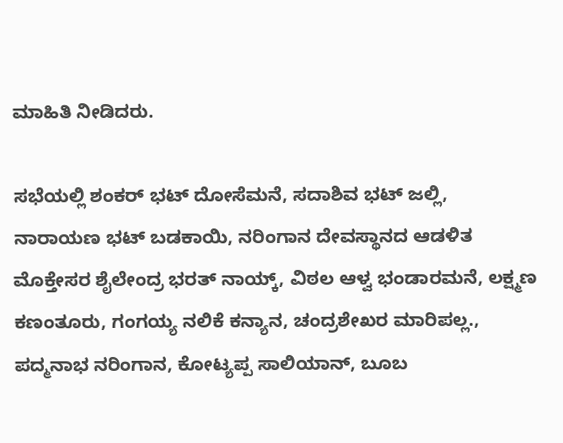ಮಾಹಿತಿ ನೀಡಿದರು.

ಸಭೆಯಲ್ಲಿ ಶಂಕರ್ ಭಟ್ ದೋಸೆಮನೆ, ಸದಾಶಿವ ಭಟ್ ಜಲ್ಲಿ, ನಾರಾಯಣ ಭಟ್ ಬಡಕಾಯಿ, ನರಿಂಗಾನ ದೇವಸ್ಥಾನದ ಆಡಳಿತ ಮೊಕ್ತೇಸರ ಶೈಲೇಂದ್ರ ಭರತ್ ನಾಯ್ಕ್, ವಿಠಲ ಆಳ್ವ ಭಂಡಾರಮನೆ, ಲಕ್ಷ್ಮಣ ಕಣಂತೂರು, ಗಂಗಯ್ಯ ನಲಿಕೆ ಕನ್ಯಾನ, ಚಂದ್ರಶೇಖರ ಮಾರಿಪಲ್ಲ., ಪದ್ಮನಾಭ ನರಿಂಗಾನ, ಕೋಟ್ಯಪ್ಪ ಸಾಲಿಯಾನ್, ಬೂಬ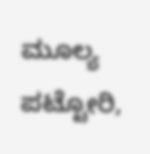ಮೂಲ್ಯ ಪಟ್ಟೋರಿ,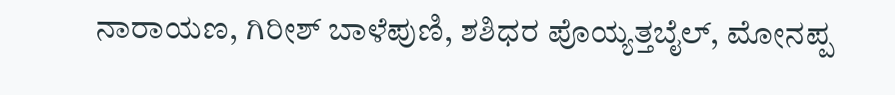ನಾರಾಯಣ, ಗಿರೀಶ್ ಬಾಳೆಪುಣಿ, ಶಶಿಧರ ಪೊಯ್ಯತ್ತಬೈಲ್, ಮೋನಪ್ಪ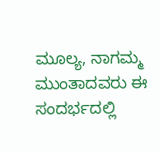ಮೂಲ್ಯ, ನಾಗಮ್ಮ ಮುಂತಾದವರು ಈ ಸಂದರ್ಭದಲ್ಲಿ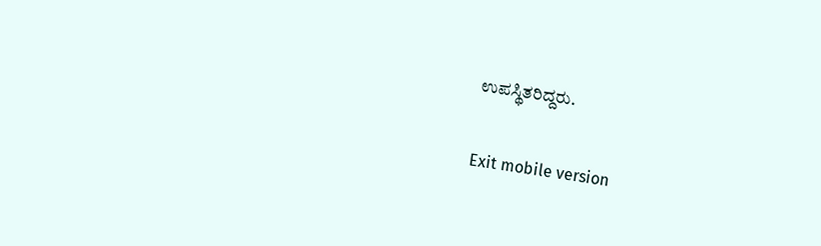ಉಪಸ್ಥಿತರಿದ್ದರು.

Exit mobile version